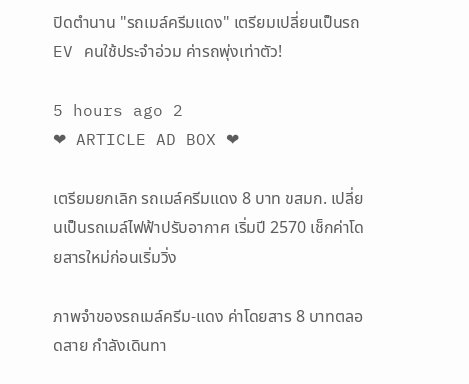ปิดตำนาน "รถเมล์ครีมแดง" เตรียมเปลี่ยนเป็นรถ EV คนใช้ประจำอ่วม ค่ารถพุ่งเท่าตัว!

5 hours ago 2
❤ ARTICLE AD BOX ❤

เตรียมยกเลิก รถเมล์ครีมแดง 8 บาท ขสมก. เปลี่ยนเป็นรถเมล์ไฟฟ้าปรับอากาศ เริ่มปี 2570 เช็กค่าโดยสารใหม่ก่อนเริ่มวิ่ง

ภาพจำของรถเมล์ครีม-แดง ค่าโดยสาร 8 บาทตลอดสาย กำลังเดินทา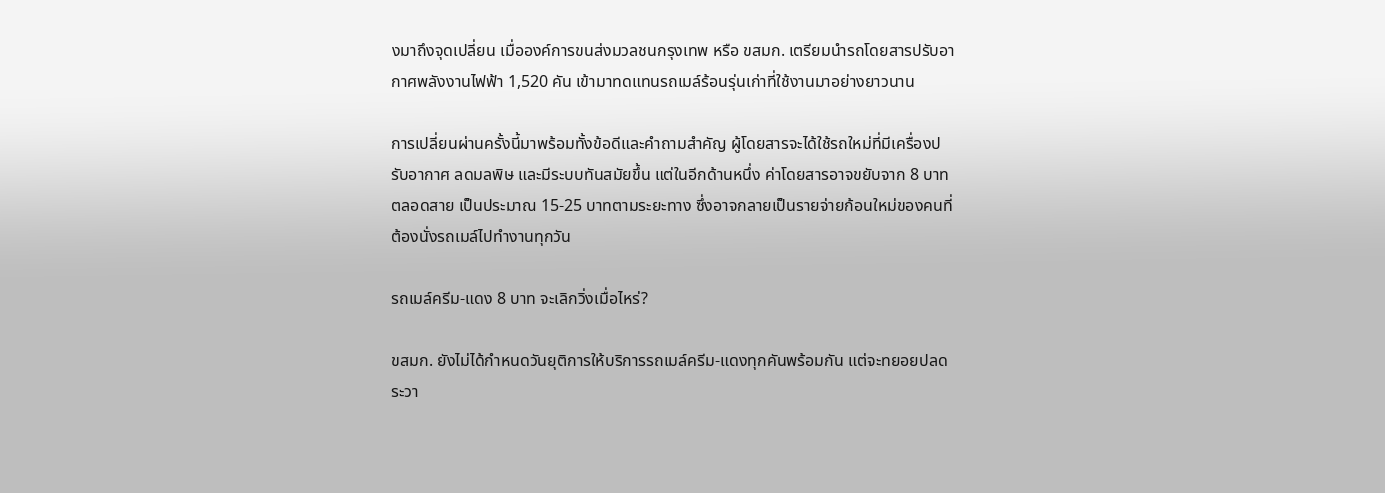งมาถึงจุดเปลี่ยน เมื่อองค์การขนส่งมวลชนกรุงเทพ หรือ ขสมก. เตรียมนำรถโดยสารปรับอากาศพลังงานไฟฟ้า 1,520 คัน เข้ามาทดแทนรถเมล์ร้อนรุ่นเก่าที่ใช้งานมาอย่างยาวนาน

การเปลี่ยนผ่านครั้งนี้มาพร้อมทั้งข้อดีและคำถามสำคัญ ผู้โดยสารจะได้ใช้รถใหม่ที่มีเครื่องปรับอากาศ ลดมลพิษ และมีระบบทันสมัยขึ้น แต่ในอีกด้านหนึ่ง ค่าโดยสารอาจขยับจาก 8 บาทตลอดสาย เป็นประมาณ 15-25 บาทตามระยะทาง ซึ่งอาจกลายเป็นรายจ่ายก้อนใหม่ของคนที่ต้องนั่งรถเมล์ไปทำงานทุกวัน

รถเมล์ครีม-แดง 8 บาท จะเลิกวิ่งเมื่อไหร่?

ขสมก. ยังไม่ได้กำหนดวันยุติการให้บริการรถเมล์ครีม-แดงทุกคันพร้อมกัน แต่จะทยอยปลดระวา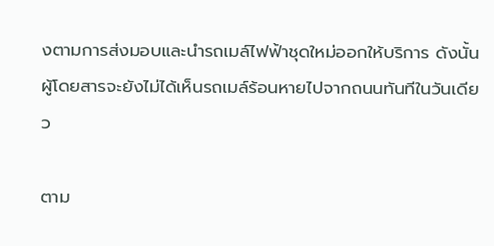งตามการส่งมอบและนำรถเมล์ไฟฟ้าชุดใหม่ออกให้บริการ ดังนั้น ผู้โดยสารจะยังไม่ได้เห็นรถเมล์ร้อนหายไปจากถนนทันทีในวันเดียว

ตาม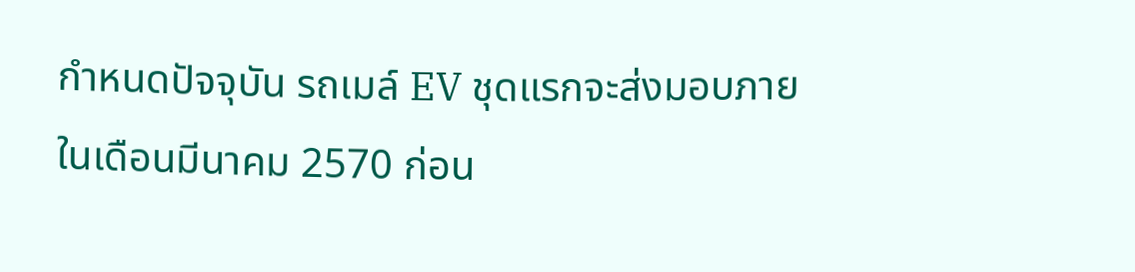กำหนดปัจจุบัน รถเมล์ EV ชุดแรกจะส่งมอบภายในเดือนมีนาคม 2570 ก่อน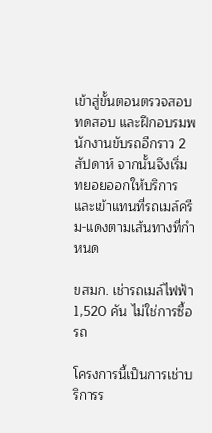เข้าสู่ขั้นตอนตรวจสอบ ทดสอบ และฝึกอบรมพนักงานขับรถอีกราว 2 สัปดาห์ จากนั้นจึงเริ่มทยอยออกให้บริการและเข้าแทนที่รถเมล์ครีม-แดงตามเส้นทางที่กำหนด

ขสมก. เช่ารถเมล์ไฟฟ้า 1,520 คัน ไม่ใช่การซื้อรถ

โครงการนี้เป็นการเช่าบริการร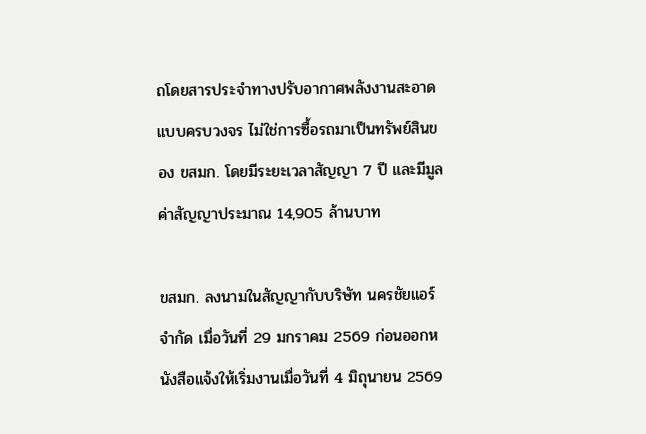ถโดยสารประจำทางปรับอากาศพลังงานสะอาดแบบครบวงจร ไม่ใช่การซื้อรถมาเป็นทรัพย์สินของ ขสมก. โดยมีระยะเวลาสัญญา 7 ปี และมีมูลค่าสัญญาประมาณ 14,905 ล้านบาท

ขสมก. ลงนามในสัญญากับบริษัท นครชัยแอร์ จำกัด เมื่อวันที่ 29 มกราคม 2569 ก่อนออกหนังสือแจ้งให้เริ่มงานเมื่อวันที่ 4 มิถุนายน 2569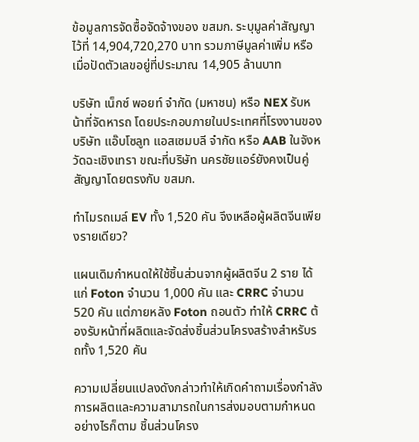ข้อมูลการจัดซื้อจัดจ้างของ ขสมก. ระบุมูลค่าสัญญาไว้ที่ 14,904,720,270 บาท รวมภาษีมูลค่าเพิ่ม หรือเมื่อปัดตัวเลขอยู่ที่ประมาณ 14,905 ล้านบาท

บริษัท เน็กซ์ พอยท์ จำกัด (มหาชน) หรือ NEX รับหน้าที่จัดหารถ โดยประกอบภายในประเทศที่โรงงานของบริษัท แอ๊บโซลูท แอสเซมบลี จำกัด หรือ AAB ในจังหวัดฉะเชิงเทรา ขณะที่บริษัท นครชัยแอร์ยังคงเป็นคู่สัญญาโดยตรงกับ ขสมก.

ทำไมรถเมล์ EV ทั้ง 1,520 คัน จึงเหลือผู้ผลิตจีนเพียงรายเดียว?

แผนเดิมกำหนดให้ใช้ชิ้นส่วนจากผู้ผลิตจีน 2 ราย ได้แก่ Foton จำนวน 1,000 คัน และ CRRC จำนวน 520 คัน แต่ภายหลัง Foton ถอนตัว ทำให้ CRRC ต้องรับหน้าที่ผลิตและจัดส่งชิ้นส่วนโครงสร้างสำหรับรถทั้ง 1,520 คัน

ความเปลี่ยนแปลงดังกล่าวทำให้เกิดคำถามเรื่องกำลังการผลิตและความสามารถในการส่งมอบตามกำหนด อย่างไรก็ตาม ชิ้นส่วนโครง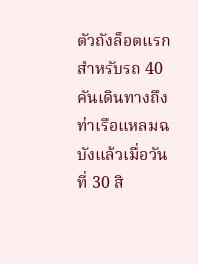ตัวถังล็อตแรกสำหรับรถ 40 คันเดินทางถึงท่าเรือแหลมฉบังแล้วเมื่อวันที่ 30 สิ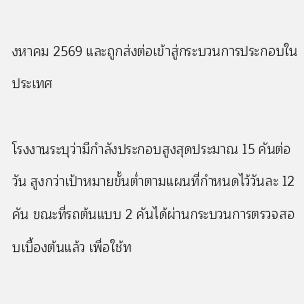งหาคม 2569 และถูกส่งต่อเข้าสู่กระบวนการประกอบในประเทศ

โรงงานระบุว่ามีกำลังประกอบสูงสุดประมาณ 15 คันต่อวัน สูงกว่าเป้าหมายขั้นต่ำตามแผนที่กำหนดไว้วันละ 12 คัน ขณะที่รถต้นแบบ 2 คันได้ผ่านกระบวนการตรวจสอบเบื้องต้นแล้ว เพื่อใช้ท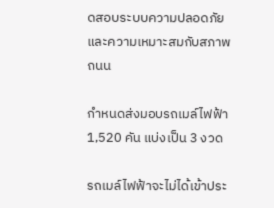ดสอบระบบความปลอดภัยและความเหมาะสมกับสภาพถนน

กำหนดส่งมอบรถเมล์ไฟฟ้า 1,520 คัน แบ่งเป็น 3 งวด

รถเมล์ไฟฟ้าจะไม่ได้เข้าประ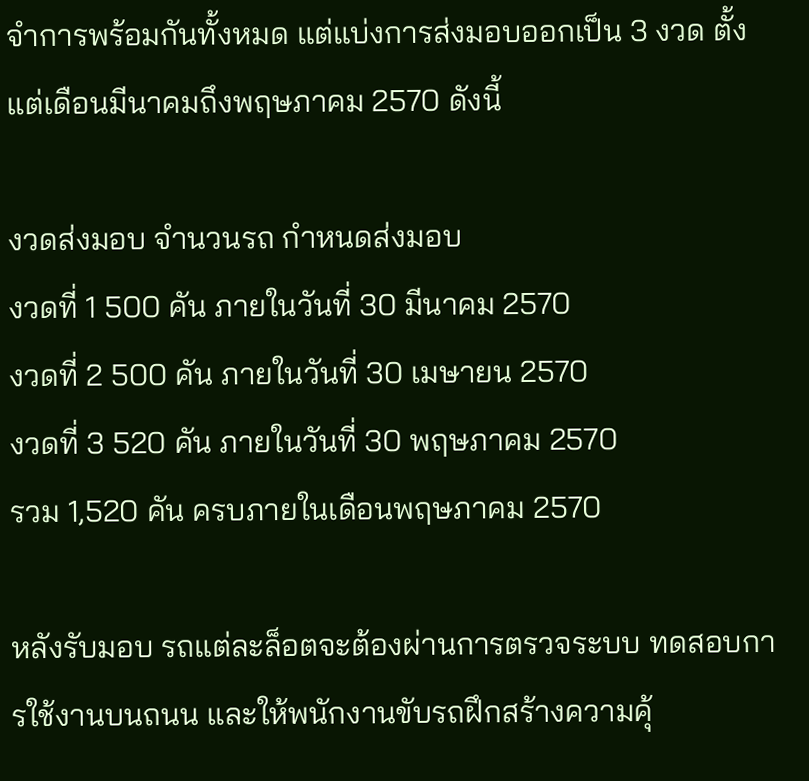จำการพร้อมกันทั้งหมด แต่แบ่งการส่งมอบออกเป็น 3 งวด ตั้งแต่เดือนมีนาคมถึงพฤษภาคม 2570 ดังนี้

งวดส่งมอบ จำนวนรถ กำหนดส่งมอบ
งวดที่ 1 500 คัน ภายในวันที่ 30 มีนาคม 2570
งวดที่ 2 500 คัน ภายในวันที่ 30 เมษายน 2570
งวดที่ 3 520 คัน ภายในวันที่ 30 พฤษภาคม 2570
รวม 1,520 คัน ครบภายในเดือนพฤษภาคม 2570

หลังรับมอบ รถแต่ละล็อตจะต้องผ่านการตรวจระบบ ทดสอบการใช้งานบนถนน และให้พนักงานขับรถฝึกสร้างความคุ้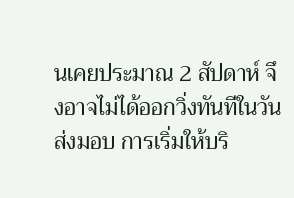นเคยประมาณ 2 สัปดาห์ จึงอาจไม่ได้ออกวิ่งทันทีในวันส่งมอบ การเริ่มให้บริ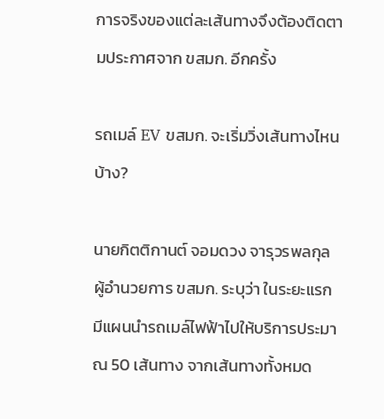การจริงของแต่ละเส้นทางจึงต้องติดตามประกาศจาก ขสมก. อีกครั้ง

รถเมล์ EV ขสมก. จะเริ่มวิ่งเส้นทางไหนบ้าง?

นายกิตติกานต์ จอมดวง จารุวรพลกุล ผู้อำนวยการ ขสมก. ระบุว่า ในระยะแรกมีแผนนำรถเมล์ไฟฟ้าไปให้บริการประมาณ 50 เส้นทาง จากเส้นทางทั้งหมด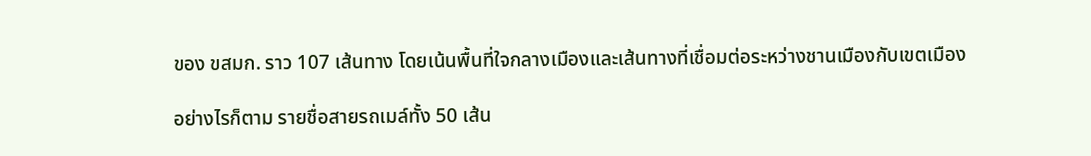ของ ขสมก. ราว 107 เส้นทาง โดยเน้นพื้นที่ใจกลางเมืองและเส้นทางที่เชื่อมต่อระหว่างชานเมืองกับเขตเมือง

อย่างไรก็ตาม รายชื่อสายรถเมล์ทั้ง 50 เส้น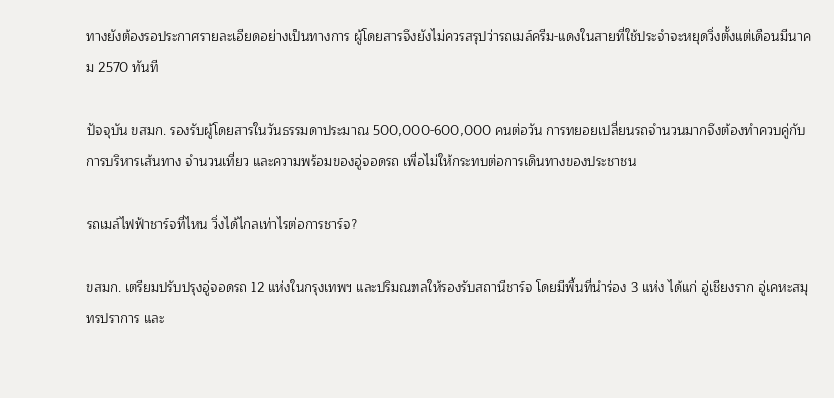ทางยังต้องรอประกาศรายละเอียดอย่างเป็นทางการ ผู้โดยสารจึงยังไม่ควรสรุปว่ารถเมล์ครีม-แดงในสายที่ใช้ประจำจะหยุดวิ่งตั้งแต่เดือนมีนาคม 2570 ทันที

ปัจจุบัน ขสมก. รองรับผู้โดยสารในวันธรรมดาประมาณ 500,000-600,000 คนต่อวัน การทยอยเปลี่ยนรถจำนวนมากจึงต้องทำควบคู่กับการบริหารเส้นทาง จำนวนเที่ยว และความพร้อมของอู่จอดรถ เพื่อไม่ให้กระทบต่อการเดินทางของประชาชน

รถเมล์ไฟฟ้าชาร์จที่ไหน วิ่งได้ไกลเท่าไรต่อการชาร์จ?

ขสมก. เตรียมปรับปรุงอู่จอดรถ 12 แห่งในกรุงเทพฯ และปริมณฑลให้รองรับสถานีชาร์จ โดยมีพื้นที่นำร่อง 3 แห่ง ได้แก่ อู่เชียงราก อู่เคหะสมุทรปราการ และ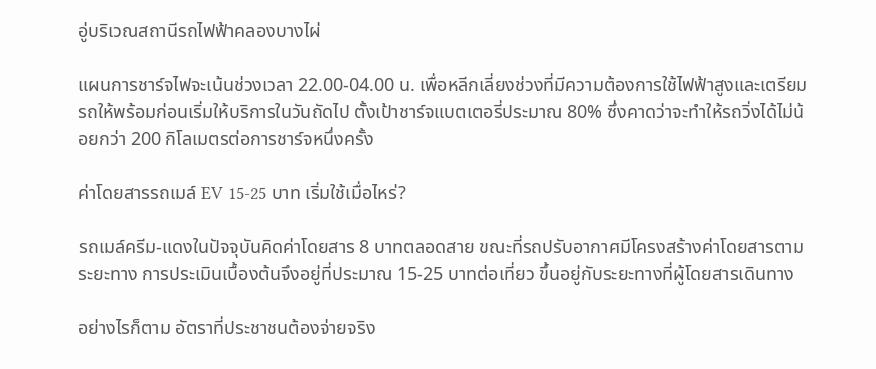อู่บริเวณสถานีรถไฟฟ้าคลองบางไผ่

แผนการชาร์จไฟจะเน้นช่วงเวลา 22.00-04.00 น. เพื่อหลีกเลี่ยงช่วงที่มีความต้องการใช้ไฟฟ้าสูงและเตรียมรถให้พร้อมก่อนเริ่มให้บริการในวันถัดไป ตั้งเป้าชาร์จแบตเตอรี่ประมาณ 80% ซึ่งคาดว่าจะทำให้รถวิ่งได้ไม่น้อยกว่า 200 กิโลเมตรต่อการชาร์จหนึ่งครั้ง

ค่าโดยสารรถเมล์ EV 15-25 บาท เริ่มใช้เมื่อไหร่?

รถเมล์ครีม-แดงในปัจจุบันคิดค่าโดยสาร 8 บาทตลอดสาย ขณะที่รถปรับอากาศมีโครงสร้างค่าโดยสารตามระยะทาง การประเมินเบื้องต้นจึงอยู่ที่ประมาณ 15-25 บาทต่อเที่ยว ขึ้นอยู่กับระยะทางที่ผู้โดยสารเดินทาง

อย่างไรก็ตาม อัตราที่ประชาชนต้องจ่ายจริง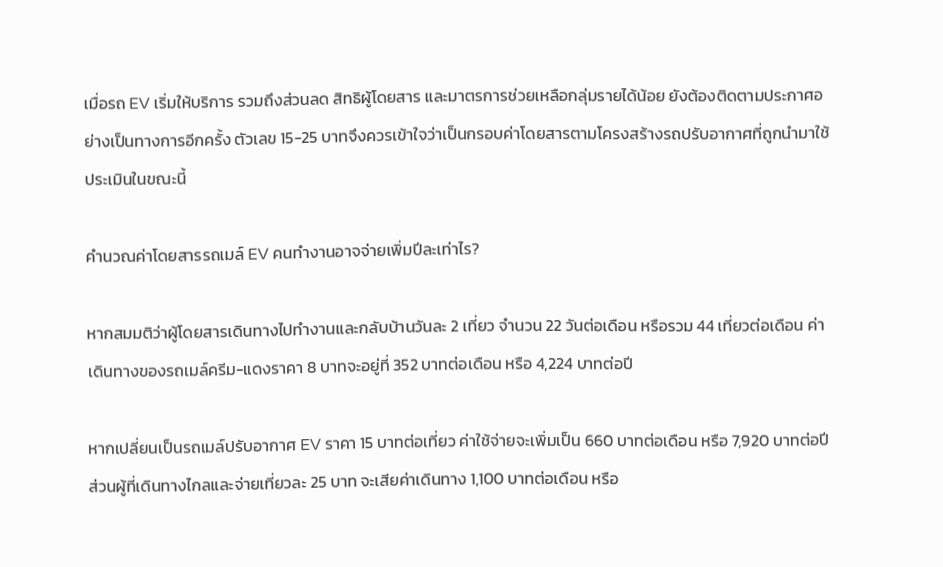เมื่อรถ EV เริ่มให้บริการ รวมถึงส่วนลด สิทธิผู้โดยสาร และมาตรการช่วยเหลือกลุ่มรายได้น้อย ยังต้องติดตามประกาศอย่างเป็นทางการอีกครั้ง ตัวเลข 15-25 บาทจึงควรเข้าใจว่าเป็นกรอบค่าโดยสารตามโครงสร้างรถปรับอากาศที่ถูกนำมาใช้ประเมินในขณะนี้

คำนวณค่าโดยสารรถเมล์ EV คนทำงานอาจจ่ายเพิ่มปีละเท่าไร?

หากสมมติว่าผู้โดยสารเดินทางไปทำงานและกลับบ้านวันละ 2 เที่ยว จำนวน 22 วันต่อเดือน หรือรวม 44 เที่ยวต่อเดือน ค่าเดินทางของรถเมล์ครีม-แดงราคา 8 บาทจะอยู่ที่ 352 บาทต่อเดือน หรือ 4,224 บาทต่อปี

หากเปลี่ยนเป็นรถเมล์ปรับอากาศ EV ราคา 15 บาทต่อเที่ยว ค่าใช้จ่ายจะเพิ่มเป็น 660 บาทต่อเดือน หรือ 7,920 บาทต่อปี ส่วนผู้ที่เดินทางไกลและจ่ายเที่ยวละ 25 บาท จะเสียค่าเดินทาง 1,100 บาทต่อเดือน หรือ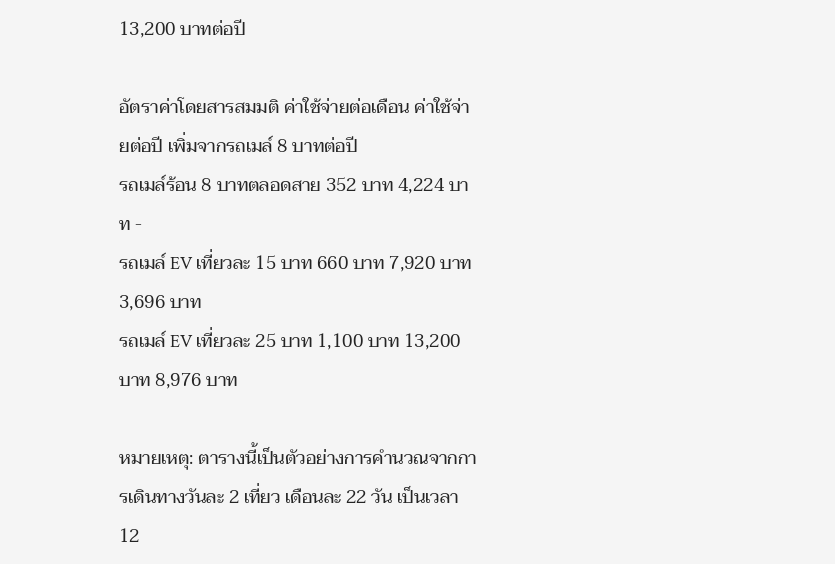13,200 บาทต่อปี

อัตราค่าโดยสารสมมติ ค่าใช้จ่ายต่อเดือน ค่าใช้จ่ายต่อปี เพิ่มจากรถเมล์ 8 บาทต่อปี
รถเมล์ร้อน 8 บาทตลอดสาย 352 บาท 4,224 บาท -
รถเมล์ EV เที่ยวละ 15 บาท 660 บาท 7,920 บาท 3,696 บาท
รถเมล์ EV เที่ยวละ 25 บาท 1,100 บาท 13,200 บาท 8,976 บาท

หมายเหตุ: ตารางนี้เป็นตัวอย่างการคำนวณจากการเดินทางวันละ 2 เที่ยว เดือนละ 22 วัน เป็นเวลา 12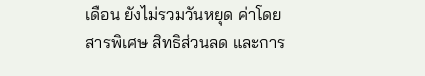เดือน ยังไม่รวมวันหยุด ค่าโดยสารพิเศษ สิทธิส่วนลด และการ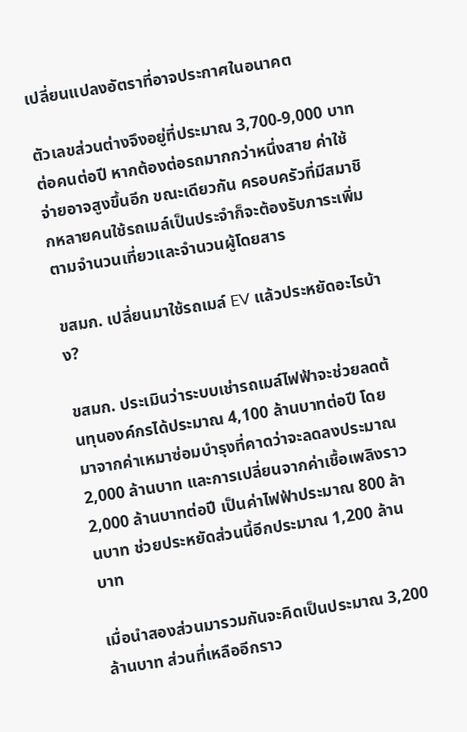เปลี่ยนแปลงอัตราที่อาจประกาศในอนาคต

ตัวเลขส่วนต่างจึงอยู่ที่ประมาณ 3,700-9,000 บาทต่อคนต่อปี หากต้องต่อรถมากกว่าหนึ่งสาย ค่าใช้จ่ายอาจสูงขึ้นอีก ขณะเดียวกัน ครอบครัวที่มีสมาชิกหลายคนใช้รถเมล์เป็นประจำก็จะต้องรับภาระเพิ่มตามจำนวนเที่ยวและจำนวนผู้โดยสาร

ขสมก. เปลี่ยนมาใช้รถเมล์ EV แล้วประหยัดอะไรบ้าง?

ขสมก. ประเมินว่าระบบเช่ารถเมล์ไฟฟ้าจะช่วยลดต้นทุนองค์กรได้ประมาณ 4,100 ล้านบาทต่อปี โดยมาจากค่าเหมาซ่อมบำรุงที่คาดว่าจะลดลงประมาณ 2,000 ล้านบาท และการเปลี่ยนจากค่าเชื้อเพลิงราว 2,000 ล้านบาทต่อปี เป็นค่าไฟฟ้าประมาณ 800 ล้านบาท ช่วยประหยัดส่วนนี้อีกประมาณ 1,200 ล้านบาท

เมื่อนำสองส่วนมารวมกันจะคิดเป็นประมาณ 3,200 ล้านบาท ส่วนที่เหลืออีกราว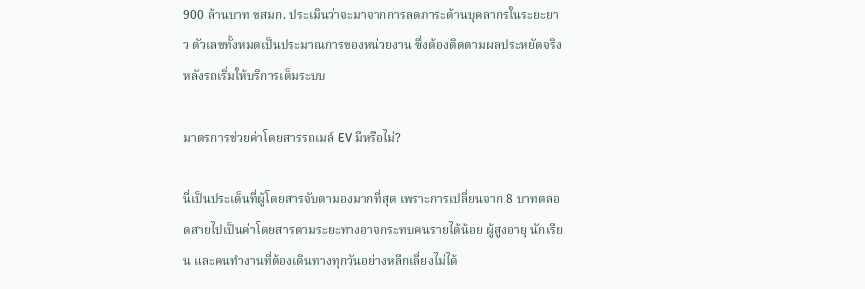900 ล้านบาท ขสมก. ประเมินว่าจะมาจากการลดภาระด้านบุคลากรในระยะยาว ตัวเลขทั้งหมดเป็นประมาณการของหน่วยงาน ซึ่งต้องติดตามผลประหยัดจริงหลังรถเริ่มให้บริการเต็มระบบ

มาตรการช่วยค่าโดยสารรถเมล์ EV มีหรือไม่?

นี่เป็นประเด็นที่ผู้โดยสารจับตามองมากที่สุด เพราะการเปลี่ยนจาก 8 บาทตลอดสายไปเป็นค่าโดยสารตามระยะทางอาจกระทบคนรายได้น้อย ผู้สูงอายุ นักเรียน และคนทำงานที่ต้องเดินทางทุกวันอย่างหลีกเลี่ยงไม่ได้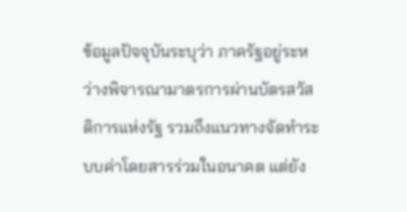ข้อมูลปัจจุบันระบุว่า ภาครัฐอยู่ระหว่างพิจารณามาตรการผ่านบัตรสวัสดิการแห่งรัฐ รวมถึงแนวทางจัดทำระบบค่าโดยสารร่วมในอนาคต แต่ยัง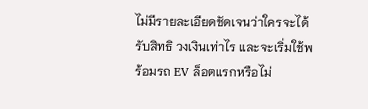ไม่มีรายละเอียดชัดเจนว่าใครจะได้รับสิทธิ วงเงินเท่าไร และจะเริ่มใช้พร้อมรถ EV ล็อตแรกหรือไม่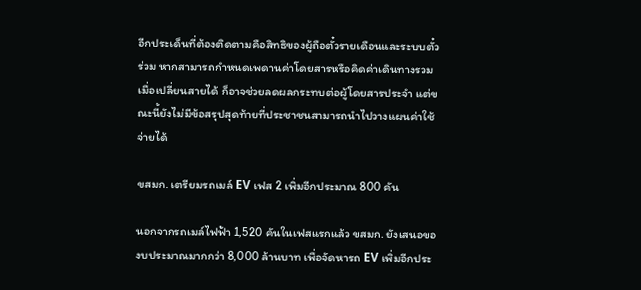อีกประเด็นที่ต้องติดตามคือสิทธิของผู้ถือตั๋วรายเดือนและระบบตั๋วร่วม หากสามารถกำหนดเพดานค่าโดยสารหรือคิดค่าเดินทางรวมเมื่อเปลี่ยนสายได้ ก็อาจช่วยลดผลกระทบต่อผู้โดยสารประจำ แต่ขณะนี้ยังไม่มีข้อสรุปสุดท้ายที่ประชาชนสามารถนำไปวางแผนค่าใช้จ่ายได้

ขสมก. เตรียมรถเมล์ EV เฟส 2 เพิ่มอีกประมาณ 800 คัน

นอกจากรถเมล์ไฟฟ้า 1,520 คันในเฟสแรกแล้ว ขสมก. ยังเสนอของบประมาณมากกว่า 8,000 ล้านบาท เพื่อจัดหารถ EV เพิ่มอีกประ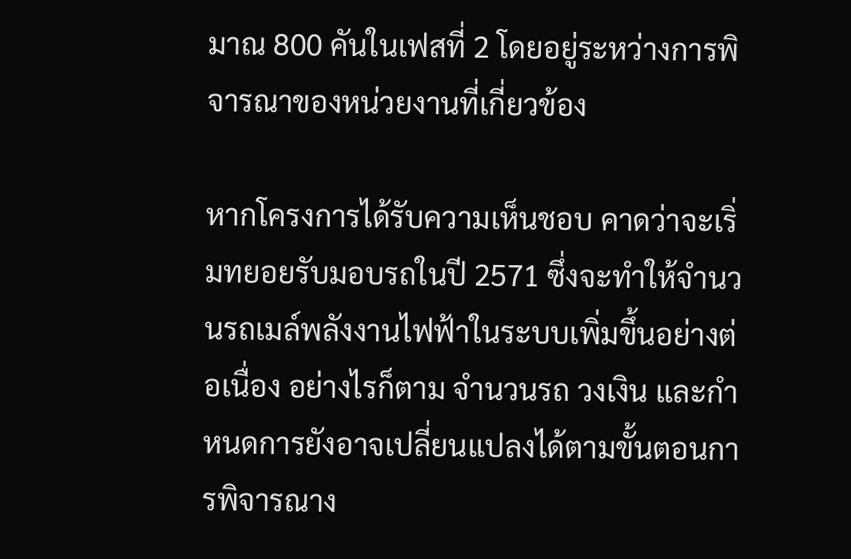มาณ 800 คันในเฟสที่ 2 โดยอยู่ระหว่างการพิจารณาของหน่วยงานที่เกี่ยวข้อง

หากโครงการได้รับความเห็นชอบ คาดว่าจะเริ่มทยอยรับมอบรถในปี 2571 ซึ่งจะทำให้จำนวนรถเมล์พลังงานไฟฟ้าในระบบเพิ่มขึ้นอย่างต่อเนื่อง อย่างไรก็ตาม จำนวนรถ วงเงิน และกำหนดการยังอาจเปลี่ยนแปลงได้ตามขั้นตอนการพิจารณาง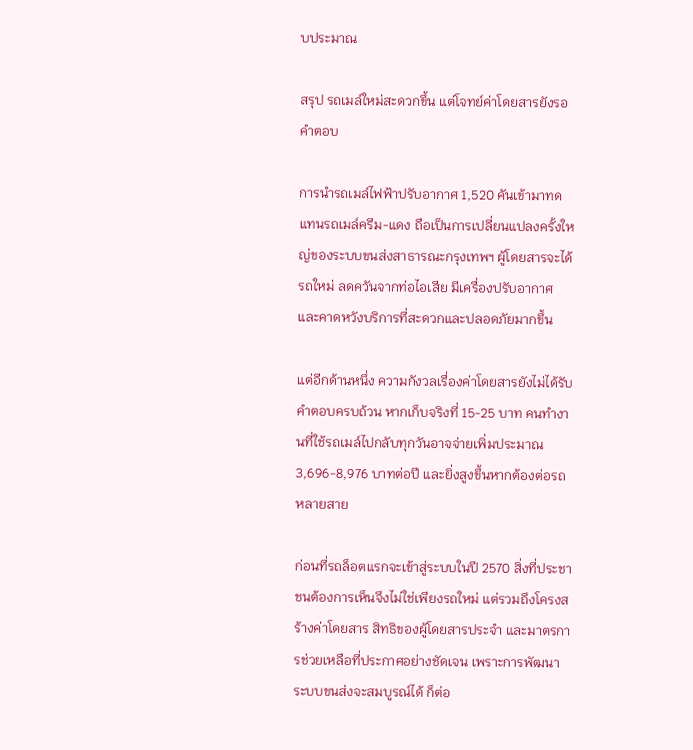บประมาณ

สรุป รถเมล์ใหม่สะดวกขึ้น แต่โจทย์ค่าโดยสารยังรอคำตอบ

การนำรถเมล์ไฟฟ้าปรับอากาศ 1,520 คันเข้ามาทดแทนรถเมล์ครีม-แดง ถือเป็นการเปลี่ยนแปลงครั้งใหญ่ของระบบขนส่งสาธารณะกรุงเทพฯ ผู้โดยสารจะได้รถใหม่ ลดควันจากท่อไอเสีย มีเครื่องปรับอากาศ และคาดหวังบริการที่สะดวกและปลอดภัยมากขึ้น

แต่อีกด้านหนึ่ง ความกังวลเรื่องค่าโดยสารยังไม่ได้รับคำตอบครบถ้วน หากเก็บจริงที่ 15-25 บาท คนทำงานที่ใช้รถเมล์ไปกลับทุกวันอาจจ่ายเพิ่มประมาณ 3,696-8,976 บาทต่อปี และยิ่งสูงขึ้นหากต้องต่อรถหลายสาย

ก่อนที่รถล็อตแรกจะเข้าสู่ระบบในปี 2570 สิ่งที่ประชาชนต้องการเห็นจึงไม่ใช่เพียงรถใหม่ แต่รวมถึงโครงสร้างค่าโดยสาร สิทธิของผู้โดยสารประจำ และมาตรการช่วยเหลือที่ประกาศอย่างชัดเจน เพราะการพัฒนาระบบขนส่งจะสมบูรณ์ได้ ก็ต่อ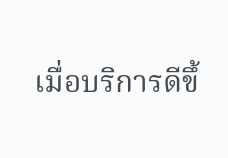เมื่อบริการดีขึ้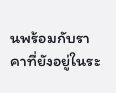นพร้อมกับราคาที่ยังอยู่ในระ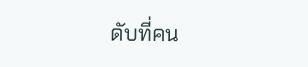ดับที่คน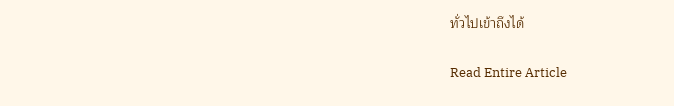ทั่วไปเข้าถึงได้

Read Entire Article